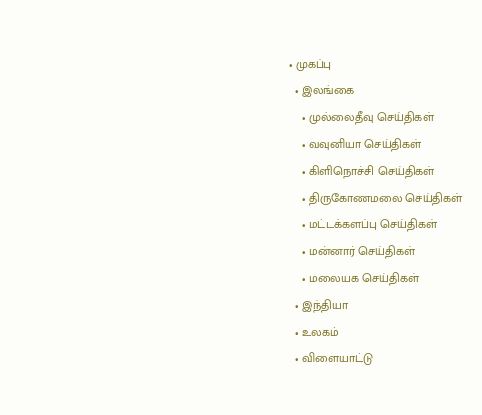• முகப்பு
  • இலங்கை
    • முல்லைதீவு செய்திகள்
    • வவுனியா செய்திகள்
    • கிளிநொச்சி செய்திகள்
    • திருகோணமலை செய்திகள்
    • மட்டக்களப்பு செய்திகள்
    • மன்னார் செய்திகள்
    • மலையக செய்திகள்
  • இந்தியா
  • உலகம்
  • விளையாட்டு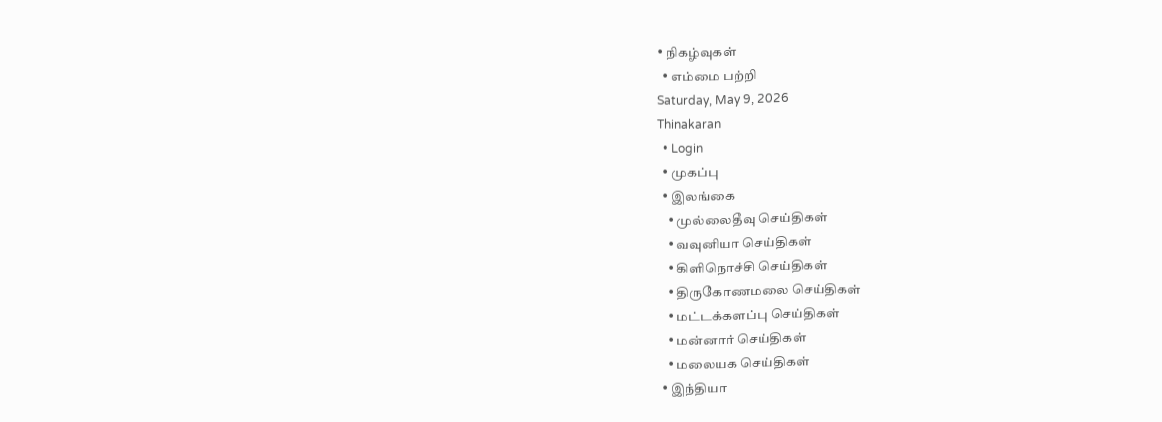• நிகழ்வுகள்
  • எம்மை பற்றி
Saturday, May 9, 2026
Thinakaran
  • Login
  • முகப்பு
  • இலங்கை
    • முல்லைதீவு செய்திகள்
    • வவுனியா செய்திகள்
    • கிளிநொச்சி செய்திகள்
    • திருகோணமலை செய்திகள்
    • மட்டக்களப்பு செய்திகள்
    • மன்னார் செய்திகள்
    • மலையக செய்திகள்
  • இந்தியா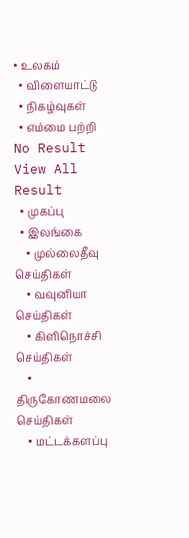• உலகம்
  • விளையாட்டு
  • நிகழ்வுகள்
  • எம்மை பற்றி
No Result
View All Result
  • முகப்பு
  • இலங்கை
    • முல்லைதீவு செய்திகள்
    • வவுனியா செய்திகள்
    • கிளிநொச்சி செய்திகள்
    • திருகோணமலை செய்திகள்
    • மட்டக்களப்பு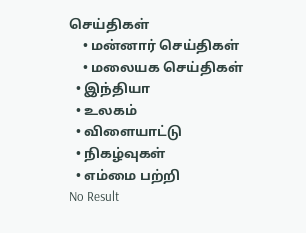செய்திகள்
    • மன்னார் செய்திகள்
    • மலையக செய்திகள்
  • இந்தியா
  • உலகம்
  • விளையாட்டு
  • நிகழ்வுகள்
  • எம்மை பற்றி
No Result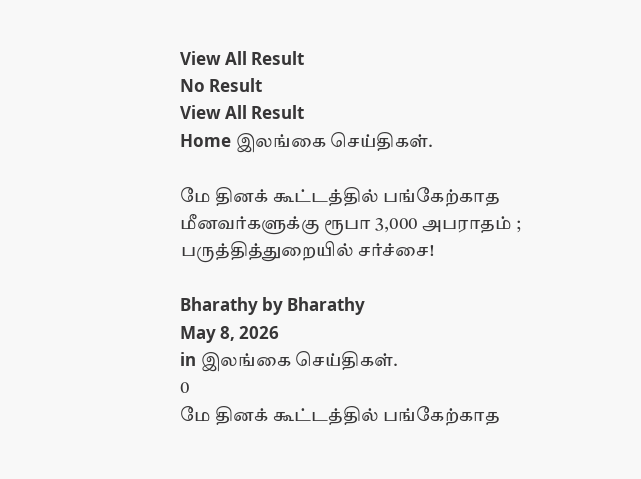View All Result
No Result
View All Result
Home இலங்கை செய்திகள்.

மே தினக் கூட்டத்தில் பங்கேற்காத மீனவர்களுக்கு ரூபா 3,000 அபராதம் ; பருத்தித்துறையில் சர்ச்சை!

Bharathy by Bharathy
May 8, 2026
in இலங்கை செய்திகள்.
0
மே தினக் கூட்டத்தில் பங்கேற்காத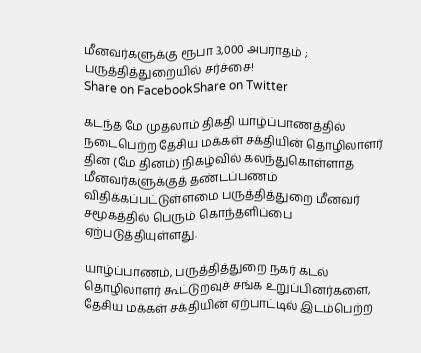மீனவர்களுக்கு ரூபா 3,000 அபராதம் ; பருத்தித்துறையில் சர்ச்சை!
Share on FacebookShare on Twitter

கடந்த மே முதலாம் திகதி யாழ்ப்பாணத்தில் நடைபெற்ற தேசிய மக்கள் சக்தியின் தொழிலாளர் தின (மே தினம்) நிகழ்வில் கலந்துகொள்ளாத மீனவர்களுக்குத் தண்டப்பணம் விதிக்கப்பட்டுள்ளமை பருத்தித்துறை மீனவர் சமூகத்தில் பெரும் கொந்தளிப்பை ஏற்படுத்தியுள்ளது.

யாழ்ப்பாணம், பருத்தித்துறை நகர் கடல் தொழிலாளர் கூட்டுறவுச் சங்க உறுப்பினர்களை, தேசிய மக்கள் சக்தியின் ஏற்பாட்டில் இடம்பெற்ற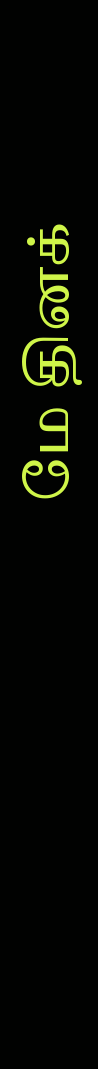மே தினக்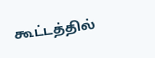கூட்டத்தில்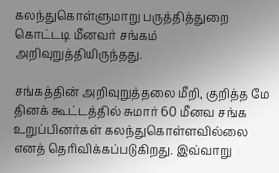கலந்துகொள்ளுமாறு பருத்தித்துறை கொட்டடி மீனவர் சங்கம் அறிவுறுத்தியிருந்தது.

சங்கத்தின் அறிவுறுத்தலை மீறி, குறித்த மே தினக் கூட்டத்தில் சுமார் 60 மீனவ சங்க உறுப்பினர்கள் கலந்துகொள்ளவில்லை எனத் தெரிவிக்கப்படுகிறது. இவ்வாறு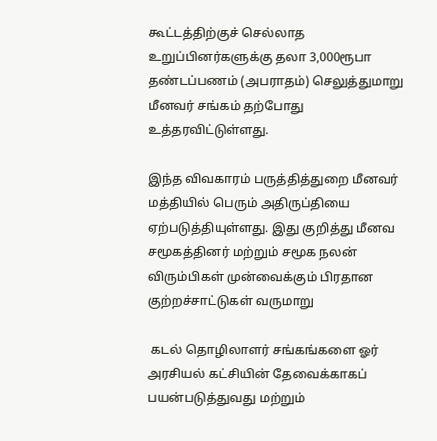கூட்டத்திற்குச் செல்லாத உறுப்பினர்களுக்கு தலா 3,000ரூபா தண்டப்பணம் (அபராதம்) செலுத்துமாறு மீனவர் சங்கம் தற்போது உத்தரவிட்டுள்ளது.

இந்த விவகாரம் பருத்தித்துறை மீனவர் மத்தியில் பெரும் அதிருப்தியை ஏற்படுத்தியுள்ளது. இது குறித்து மீனவ சமூகத்தினர் மற்றும் சமூக நலன் விரும்பிகள் முன்வைக்கும் பிரதான குற்றச்சாட்டுகள் வருமாறு

 கடல் தொழிலாளர் சங்கங்களை ஓர் அரசியல் கட்சியின் தேவைக்காகப் பயன்படுத்துவது மற்றும்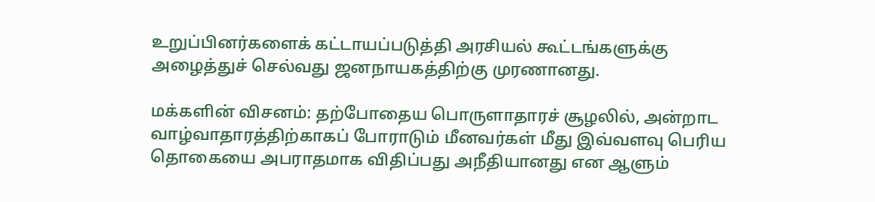உறுப்பினர்களைக் கட்டாயப்படுத்தி அரசியல் கூட்டங்களுக்கு அழைத்துச் செல்வது ஜனநாயகத்திற்கு முரணானது.

மக்களின் விசனம்: தற்போதைய பொருளாதாரச் சூழலில், அன்றாட வாழ்வாதாரத்திற்காகப் போராடும் மீனவர்கள் மீது இவ்வளவு பெரிய தொகையை அபராதமாக விதிப்பது அநீதியானது என ஆளும்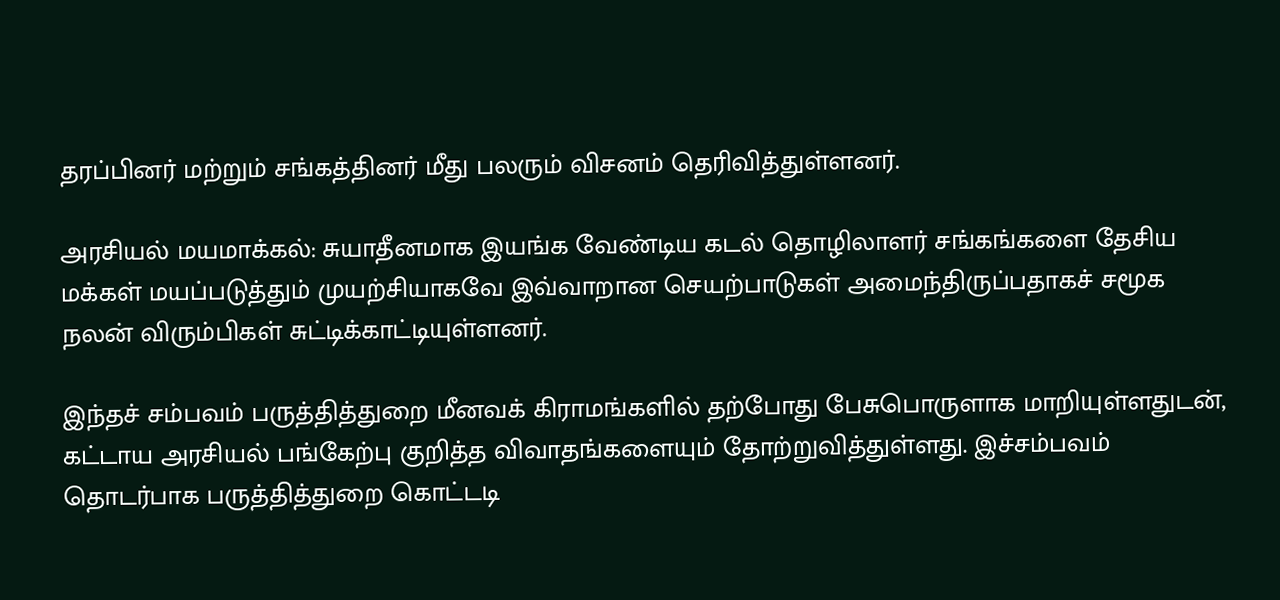தரப்பினர் மற்றும் சங்கத்தினர் மீது பலரும் விசனம் தெரிவித்துள்ளனர்.

அரசியல் மயமாக்கல்: சுயாதீனமாக இயங்க வேண்டிய கடல் தொழிலாளர் சங்கங்களை தேசிய மக்கள் மயப்படுத்தும் முயற்சியாகவே இவ்வாறான செயற்பாடுகள் அமைந்திருப்பதாகச் சமூக நலன் விரும்பிகள் சுட்டிக்காட்டியுள்ளனர்.

இந்தச் சம்பவம் பருத்தித்துறை மீனவக் கிராமங்களில் தற்போது பேசுபொருளாக மாறியுள்ளதுடன், கட்டாய அரசியல் பங்கேற்பு குறித்த விவாதங்களையும் தோற்றுவித்துள்ளது. இச்சம்பவம் தொடர்பாக பருத்தித்துறை கொட்டடி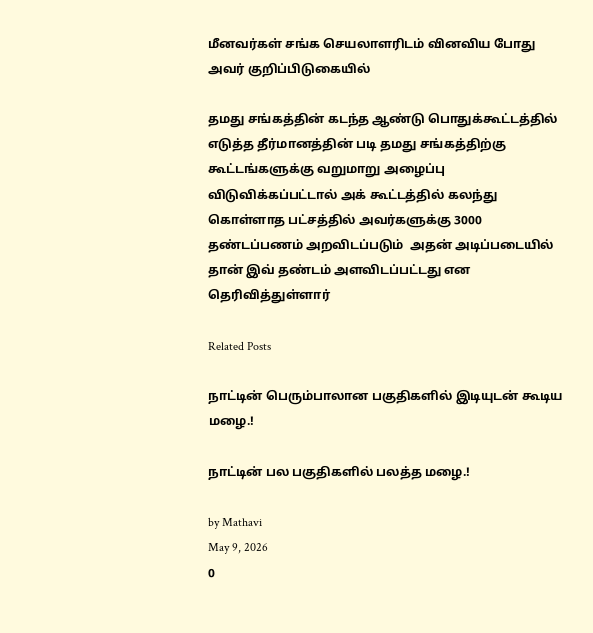மீனவர்கள் சங்க செயலாளரிடம் வினவிய போது அவர் குறிப்பிடுகையில்

தமது சங்கத்தின் கடந்த ஆண்டு பொதுக்கூட்டத்தில் எடுத்த தீர்மானத்தின் படி தமது சங்கத்திற்கு கூட்டங்களுக்கு வறுமாறு அழைப்பு விடுவிக்கப்பட்டால் அக் கூட்டத்தில் கலந்து கொள்ளாத பட்சத்தில் அவர்களுக்கு 3000 தண்டப்பணம் அறவிடப்படும்  அதன் அடிப்படையில் தான் இவ் தண்டம் அளவிடப்பட்டது என தெரிவித்துள்ளார்

Related Posts

நாட்டின் பெரும்பாலான பகுதிகளில் இடியுடன் கூடிய மழை.!

நாட்டின் பல பகுதிகளில் பலத்த மழை.!

by Mathavi
May 9, 2026
0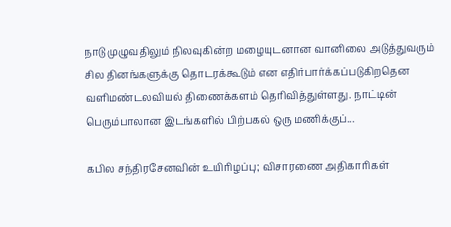நாடு முழுவதிலும் நிலவுகின்ற மழையுடனான வானிலை அடுத்துவரும் சில தினங்களுக்கு தொடரக்கூடும் என எதிர்பார்க்கப்படுகிறதென வளிமண்டலவியல் திணைக்களம் தெரிவித்துள்ளது. நாட்டின் பெரும்பாலான இடங்களில் பிற்பகல் ஒரு மணிக்குப்...

கபில சந்திரசேனவின் உயிரிழப்பு; விசாரணை அதிகாரிகள்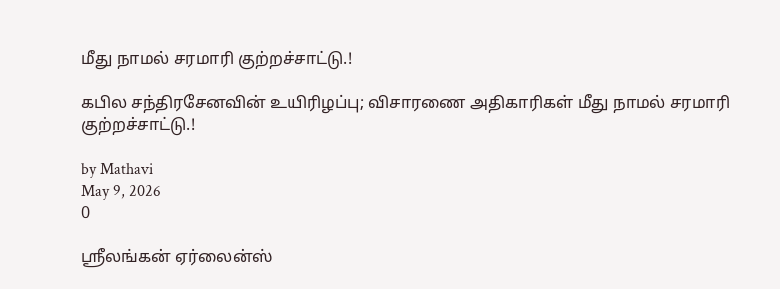மீது நாமல் சரமாரி குற்றச்சாட்டு.!

கபில சந்திரசேனவின் உயிரிழப்பு; விசாரணை அதிகாரிகள் மீது நாமல் சரமாரி குற்றச்சாட்டு.!

by Mathavi
May 9, 2026
0

ஸ்ரீலங்கன் ஏர்லைன்ஸ்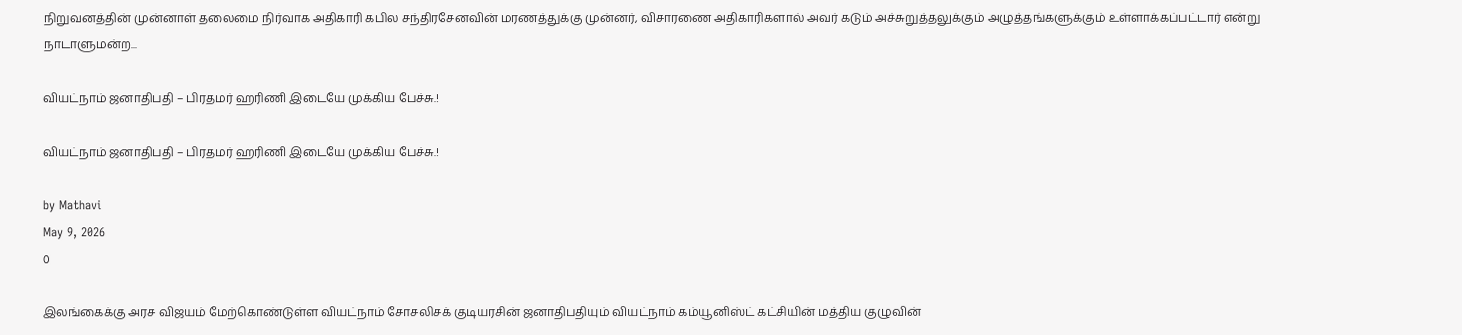நிறுவனத்தின் முன்னாள் தலைமை நிர்வாக அதிகாரி கபில சந்திரசேனவின் மரணத்துக்கு முன்னர், விசாரணை அதிகாரிகளால் அவர் கடும் அச்சுறுத்தலுக்கும் அழுத்தங்களுக்கும் உள்ளாக்கப்பட்டார் என்று நாடாளுமன்ற...

வியட்நாம் ஜனாதிபதி – பிரதமர் ஹரிணி இடையே முக்கிய பேச்சு.!

வியட்நாம் ஜனாதிபதி – பிரதமர் ஹரிணி இடையே முக்கிய பேச்சு.!

by Mathavi
May 9, 2026
0

இலங்கைக்கு அரச விஜயம் மேற்கொண்டுள்ள வியட்நாம் சோசலிசக் குடியரசின் ஜனாதிபதியும் வியட்நாம் கம்யூனிஸ்ட் கட்சியின் மத்திய குழுவின்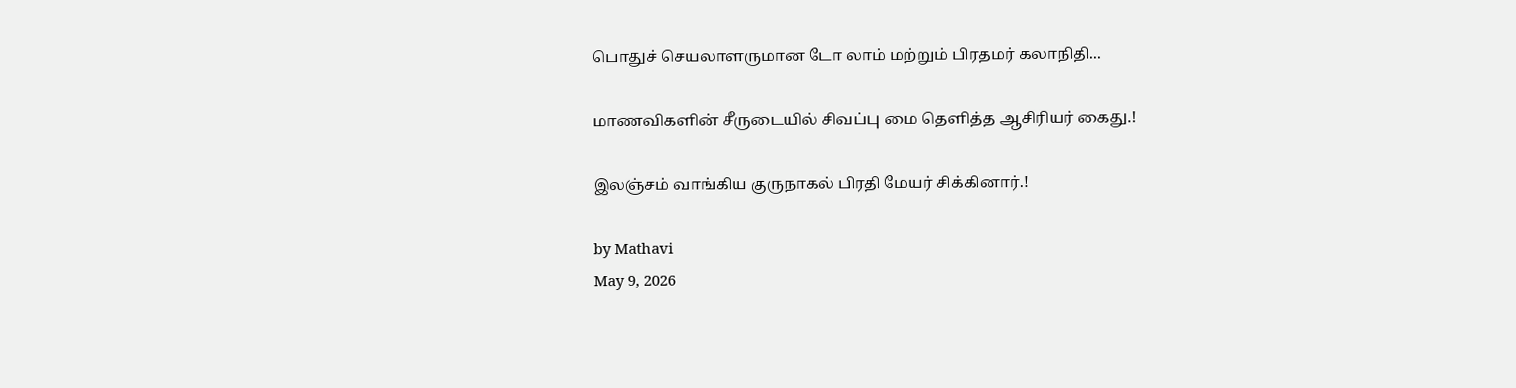பொதுச் செயலாளருமான டோ லாம் மற்றும் பிரதமர் கலாநிதி...

மாணவிகளின் சீருடையில் சிவப்பு மை தெளித்த ஆசிரியர் கைது.!

இலஞ்சம் வாங்கிய குருநாகல் பிரதி மேயர் சிக்கினார்.!

by Mathavi
May 9, 2026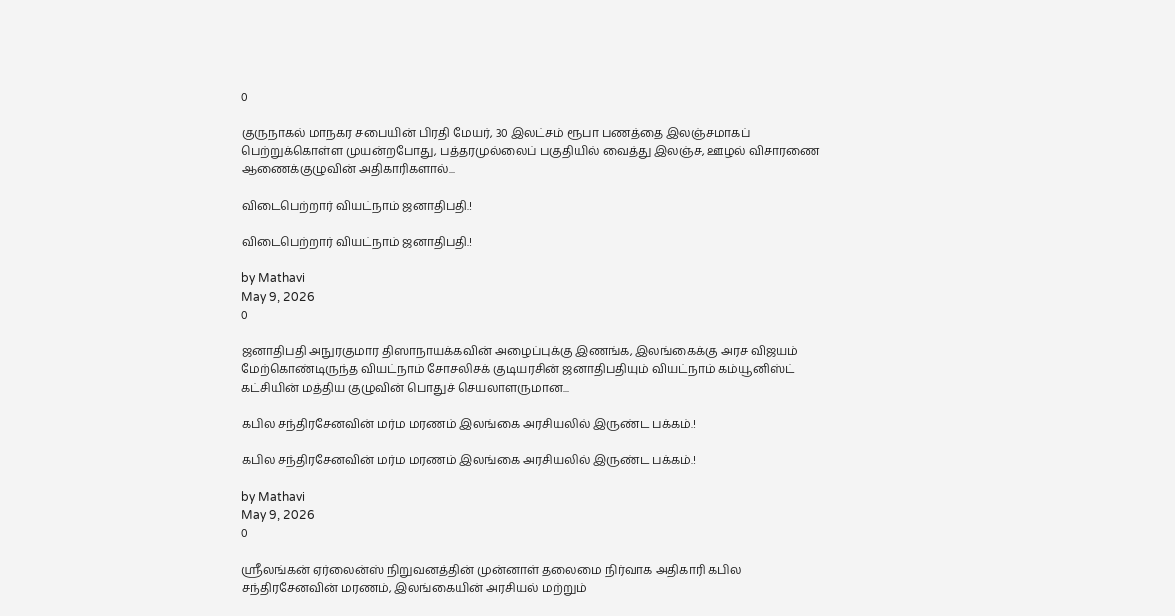0

குருநாகல் மாநகர சபையின் பிரதி மேயர், 30 இலட்சம் ரூபா பணத்தை இலஞ்சமாகப் பெற்றுக்கொள்ள முயன்றபோது, பத்தரமுல்லைப் பகுதியில் வைத்து இலஞ்ச, ஊழல் விசாரணை ஆணைக்குழுவின் அதிகாரிகளால்...

விடைபெற்றார் வியட்நாம் ஜனாதிபதி.!

விடைபெற்றார் வியட்நாம் ஜனாதிபதி.!

by Mathavi
May 9, 2026
0

ஜனாதிபதி அநுரகுமார திஸாநாயக்கவின் அழைப்புக்கு இணங்க, இலங்கைக்கு அரச விஜயம் மேற்கொண்டிருந்த வியட்நாம் சோசலிசக் குடியரசின் ஜனாதிபதியும் வியட்நாம் கம்யூனிஸ்ட் கட்சியின் மத்திய குழுவின் பொதுச் செயலாளருமான...

கபில சந்திரசேனவின் மர்ம மரணம் இலங்கை அரசியலில் இருண்ட பக்கம்.!

கபில சந்திரசேனவின் மர்ம மரணம் இலங்கை அரசியலில் இருண்ட பக்கம்.!

by Mathavi
May 9, 2026
0

ஸ்ரீலங்கன் ஏர்லைன்ஸ் நிறுவனத்தின் முன்னாள் தலைமை நிர்வாக அதிகாரி கபில சந்திரசேனவின் மரணம், இலங்கையின் அரசியல் மற்றும்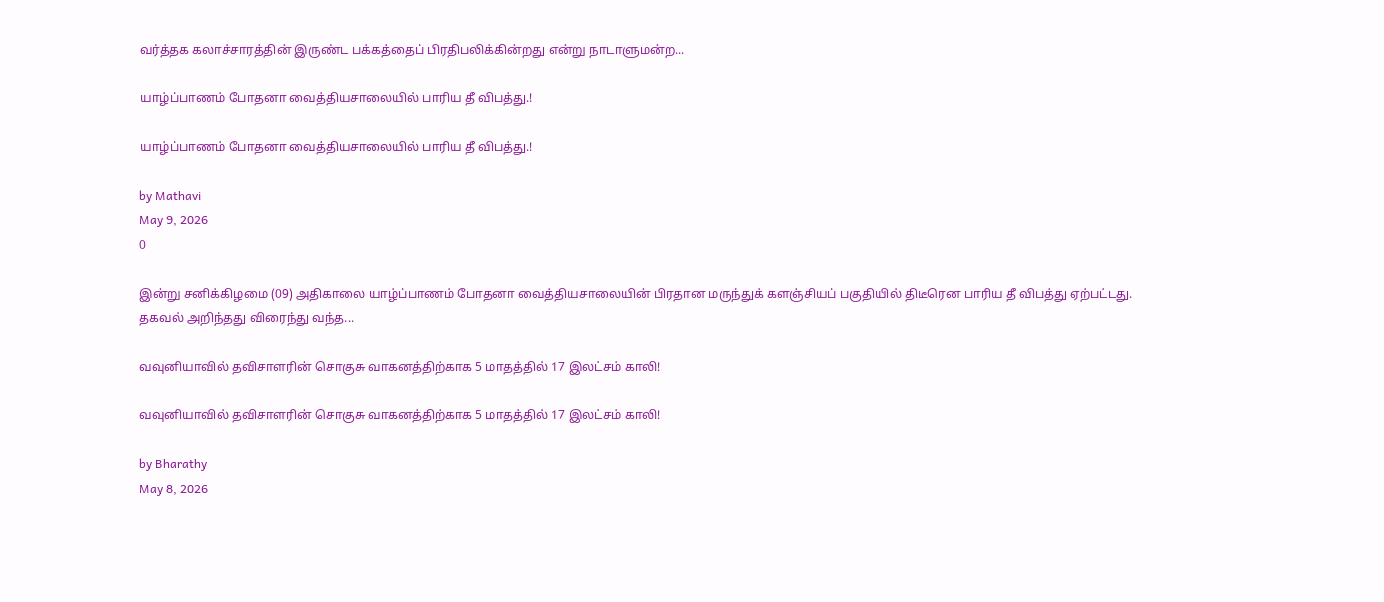வர்த்தக கலாச்சாரத்தின் இருண்ட பக்கத்தைப் பிரதிபலிக்கின்றது என்று நாடாளுமன்ற...

யாழ்ப்பாணம் போதனா வைத்தியசாலையில் பாரிய தீ விபத்து.!

யாழ்ப்பாணம் போதனா வைத்தியசாலையில் பாரிய தீ விபத்து.!

by Mathavi
May 9, 2026
0

இன்று சனிக்கிழமை (09) அதிகாலை யாழ்ப்பாணம் போதனா வைத்தியசாலையின் பிரதான மருந்துக் களஞ்சியப் பகுதியில் திடீரென பாரிய தீ விபத்து ஏற்பட்டது. தகவல் அறிந்தது விரைந்து வந்த...

வவுனியாவில் தவிசாளரின் சொகுசு வாகனத்திற்காக 5 மாதத்தில் 17 இலட்சம் காலி!

வவுனியாவில் தவிசாளரின் சொகுசு வாகனத்திற்காக 5 மாதத்தில் 17 இலட்சம் காலி!

by Bharathy
May 8, 2026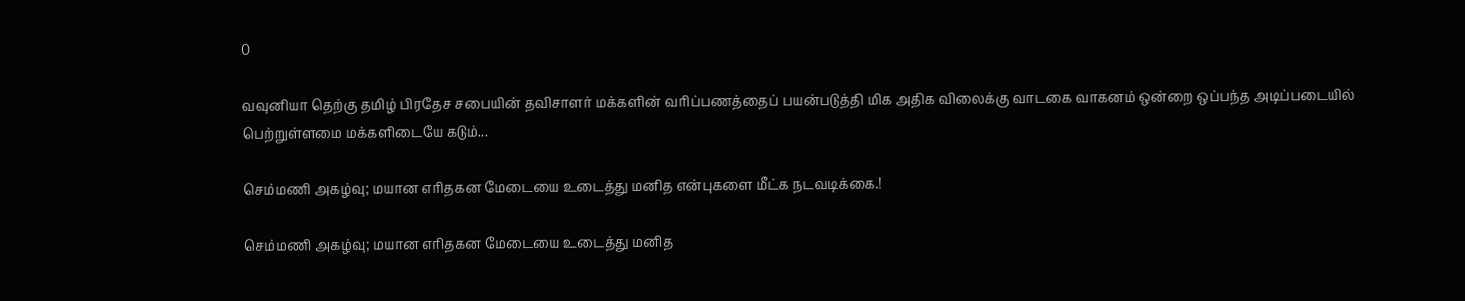0

வவுனியா தெற்கு தமிழ் பிரதேச சபையின் தவிசாளர் மக்களின் வரிப்பணத்தைப் பயன்படுத்தி மிக அதிக விலைக்கு வாடகை வாகனம் ஒன்றை ஒப்பந்த அடிப்படையில் பெற்றுள்ளமை மக்களிடையே கடும்...

செம்மணி அகழ்வு; மயான எரிதகன மேடையை உடைத்து மனித என்புகளை மீட்க நடவடிக்கை.!

செம்மணி அகழ்வு; மயான எரிதகன மேடையை உடைத்து மனித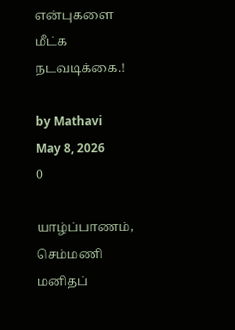என்புகளை மீட்க நடவடிக்கை.!

by Mathavi
May 8, 2026
0

யாழ்ப்பாணம், செம்மணி மனிதப்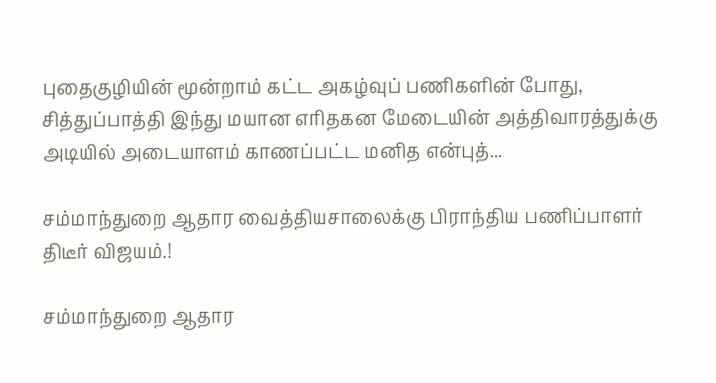புதைகுழியின் மூன்றாம் கட்ட அகழ்வுப் பணிகளின் போது, சித்துப்பாத்தி இந்து மயான எரிதகன மேடையின் அத்திவாரத்துக்கு அடியில் அடையாளம் காணப்பட்ட மனித என்புத்...

சம்மாந்துறை ஆதார வைத்தியசாலைக்கு பிராந்திய பணிப்பாளர் திடீர் விஜயம்.!

சம்மாந்துறை ஆதார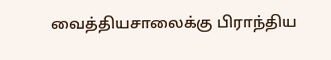வைத்தியசாலைக்கு பிராந்திய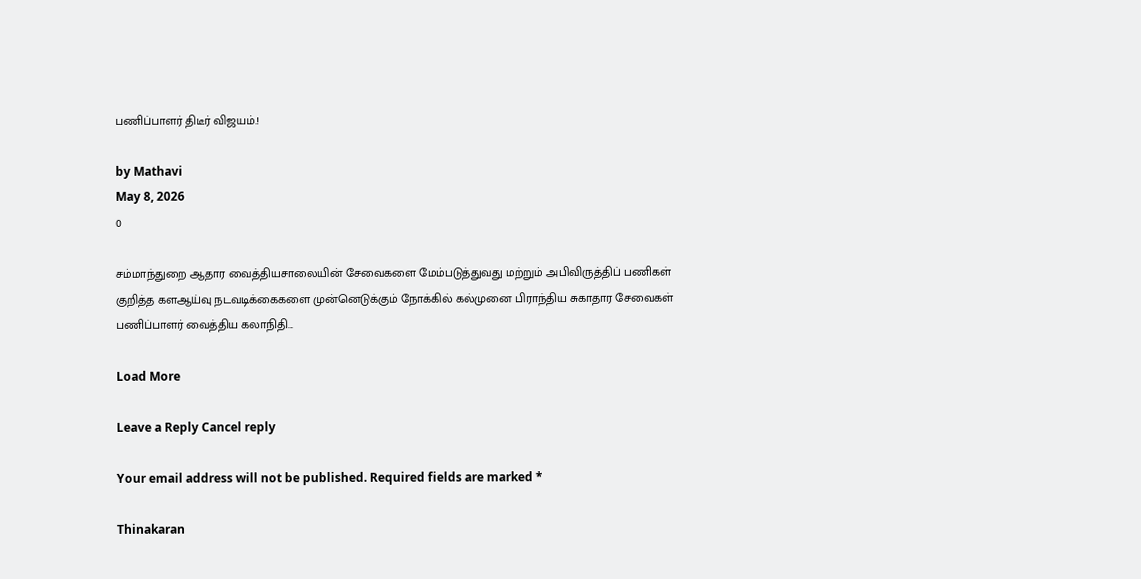பணிப்பாளர் திடீர் விஜயம்.!

by Mathavi
May 8, 2026
0

சம்மாந்துறை ஆதார வைத்தியசாலையின் சேவைகளை மேம்படுத்துவது மற்றும் அபிவிருத்திப் பணிகள் குறித்த களஆய்வு நடவடிக்கைகளை முன்னெடுக்கும் நோக்கில் கல்முனை பிராந்திய சுகாதார சேவைகள் பணிப்பாளர் வைத்திய கலாநிதி...

Load More

Leave a Reply Cancel reply

Your email address will not be published. Required fields are marked *

Thinakaran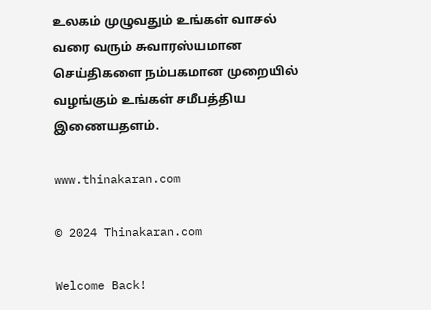உலகம் முழுவதும் உங்கள் வாசல் வரை வரும் சுவாரஸ்யமான செய்திகளை நம்பகமான முறையில் வழங்கும் உங்கள் சமீபத்திய இணையதளம்.

www.thinakaran.com

© 2024 Thinakaran.com

Welcome Back!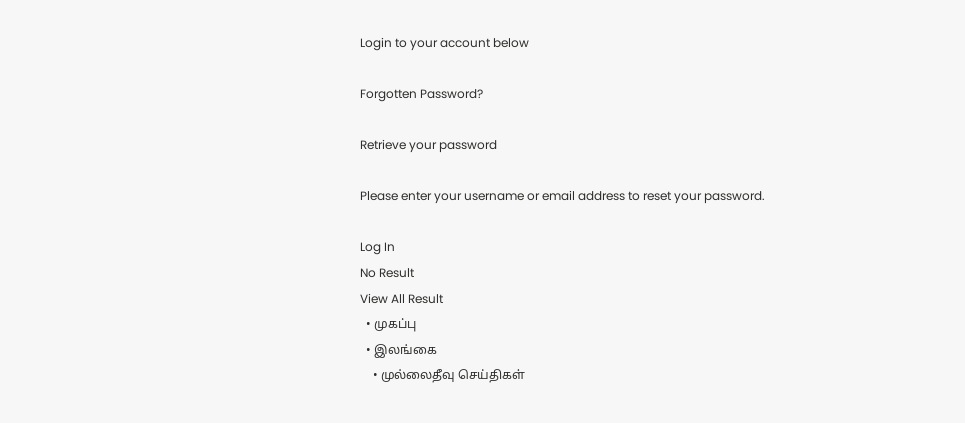Login to your account below

Forgotten Password?

Retrieve your password

Please enter your username or email address to reset your password.

Log In
No Result
View All Result
  • முகப்பு
  • இலங்கை
    • முல்லைதீவு செய்திகள்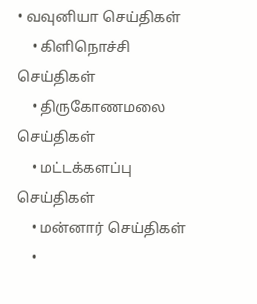• வவுனியா செய்திகள்
    • கிளிநொச்சி செய்திகள்
    • திருகோணமலை செய்திகள்
    • மட்டக்களப்பு செய்திகள்
    • மன்னார் செய்திகள்
    •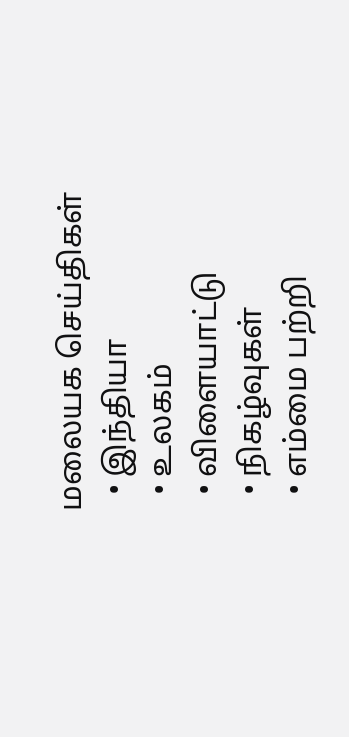மலையக செய்திகள்
  • இந்தியா
  • உலகம்
  • விளையாட்டு
  • நிகழ்வுகள்
  • எம்மை பற்றி